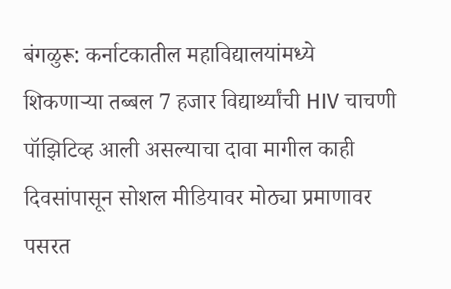बंगळुरू: कर्नाटकातील महाविद्यालयांमध्ये शिकणाऱ्या तब्बल 7 हजार विद्यार्थ्यांची HIV चाचणी पॉझिटिव्ह आली असल्याचा दावा मागील काही दिवसांपासून सोशल मीडियावर मोठ्या प्रमाणावर पसरत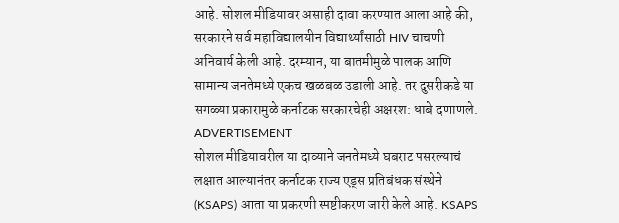आहे. सोशल मीडियावर असाही दावा करण्यात आला आहे की, सरकारने सर्व महाविद्यालयीन विद्यार्थ्यांसाठी HIV चाचणी अनिवार्य केली आहे. दरम्यान, या बातमीमुळे पालक आणि सामान्य जनतेमध्ये एकच खळबळ उडाली आहे. तर दुसरीकडे या सगळ्या प्रकारामुळे कर्नाटक सरकारचेही अक्षरश: धाबे दणाणले.
ADVERTISEMENT
सोशल मीडियावरील या दाव्याने जनतेमध्ये घबराट पसरल्याचं लक्षात आल्यानंतर कर्नाटक राज्य एड्स प्रतिबंधक संस्थेने (KSAPS) आता या प्रकरणी स्पष्टीकरण जारी केले आहे. KSAPS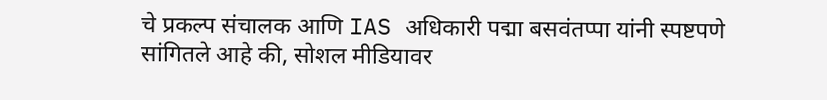चे प्रकल्प संचालक आणि IAS अधिकारी पद्मा बसवंतप्पा यांनी स्पष्टपणे सांगितले आहे की, सोशल मीडियावर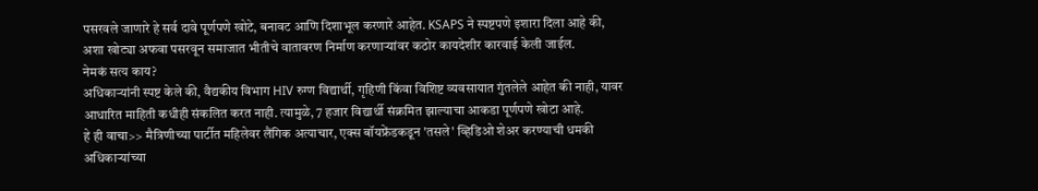पसरवले जाणारे हे सर्व दावे पूर्णपणे खोटे, बनावट आणि दिशाभूल करणारे आहेत. KSAPS ने स्पष्टपणे इशारा दिला आहे की, अशा खोट्या अफवा पसरवून समाजात भीतीचे वातावरण निर्माण करणाऱ्यांवर कठोर कायदेशीर कारवाई केली जाईल.
नेमकं सत्य काय?
अधिकाऱ्यांनी स्पष्ट केले की, वैद्यकीय विभाग HIV रुग्ण विद्यार्थी, गृहिणी किंवा विशिष्ट व्यवसायात गुंतलेले आहेत की नाही, यावर आधारित माहिती कधीही संकलित करत नाही. त्यामुळे, 7 हजार विद्यार्थी संक्रमित झाल्याचा आकडा पूर्णपणे खोटा आहे.
हे ही वाचा>> मैत्रिणीच्या पार्टीत महिलेवर लैंगिक अत्याचार, एक्स बॉयफ्रेंडकडून 'तसले' व्हिडिओ शेअर करण्याची धमकी
अधिकाऱ्यांच्या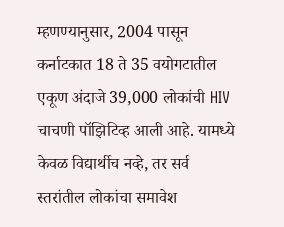म्हणण्यानुसार, 2004 पासून कर्नाटकात 18 ते 35 वयोगटातील एकूण अंदाजे 39,000 लोकांची HIV चाचणी पॉझिटिव्ह आली आहे. यामध्ये केवळ विद्यार्थीच नव्हे, तर सर्व स्तरांतील लोकांचा समावेश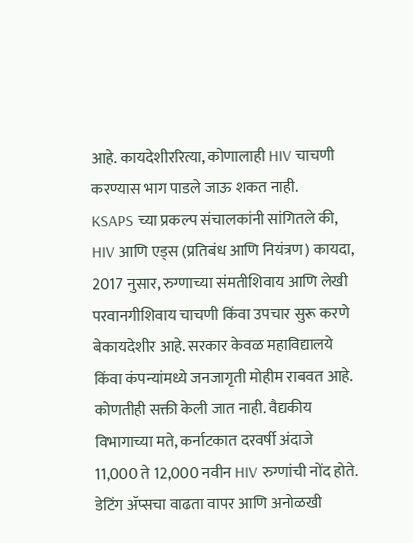आहे. कायदेशीररित्या, कोणालाही HIV चाचणी करण्यास भाग पाडले जाऊ शकत नाही.
KSAPS च्या प्रकल्प संचालकांनी सांगितले की, HIV आणि एड्स (प्रतिबंध आणि नियंत्रण) कायदा, 2017 नुसार, रुग्णाच्या संमतीशिवाय आणि लेखी परवानगीशिवाय चाचणी किंवा उपचार सुरू करणे बेकायदेशीर आहे. सरकार केवळ महाविद्यालये किंवा कंपन्यांमध्ये जनजागृती मोहीम राबवत आहे. कोणतीही सक्ती केली जात नाही. वैद्यकीय विभागाच्या मते, कर्नाटकात दरवर्षी अंदाजे 11,000 ते 12,000 नवीन HIV रुग्णांची नोंद होते. डेटिंग ॲप्सचा वाढता वापर आणि अनोळखी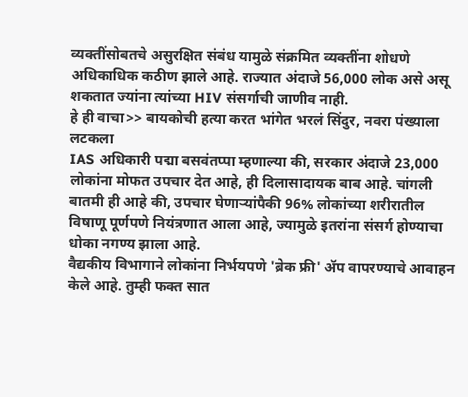व्यक्तींसोबतचे असुरक्षित संबंध यामुळे संक्रमित व्यक्तींना शोधणे अधिकाधिक कठीण झाले आहे. राज्यात अंदाजे 56,000 लोक असे असू शकतात ज्यांना त्यांच्या HIV संसर्गाची जाणीव नाही.
हे ही वाचा>> बायकोची हत्या करत भांगेत भरलं सिंदुर, नवरा पंख्याला लटकला
IAS अधिकारी पद्मा बसवंतप्पा म्हणाल्या की, सरकार अंदाजे 23,000 लोकांना मोफत उपचार देत आहे, ही दिलासादायक बाब आहे. चांगली बातमी ही आहे की, उपचार घेणाऱ्यांपैकी 96% लोकांच्या शरीरातील विषाणू पूर्णपणे नियंत्रणात आला आहे, ज्यामुळे इतरांना संसर्ग होण्याचा धोका नगण्य झाला आहे.
वैद्यकीय विभागाने लोकांना निर्भयपणे 'ब्रेक फ्री' ॲप वापरण्याचे आवाहन केले आहे. तुम्ही फक्त सात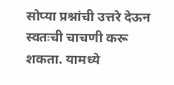सोप्या प्रश्नांची उत्तरे देऊन स्वतःची चाचणी करू शकता. यामध्ये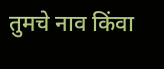तुमचे नाव किंवा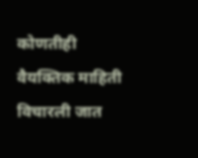कोणतीही वैयक्तिक माहिती विचारली जात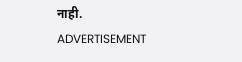नाही.
ADVERTISEMENT